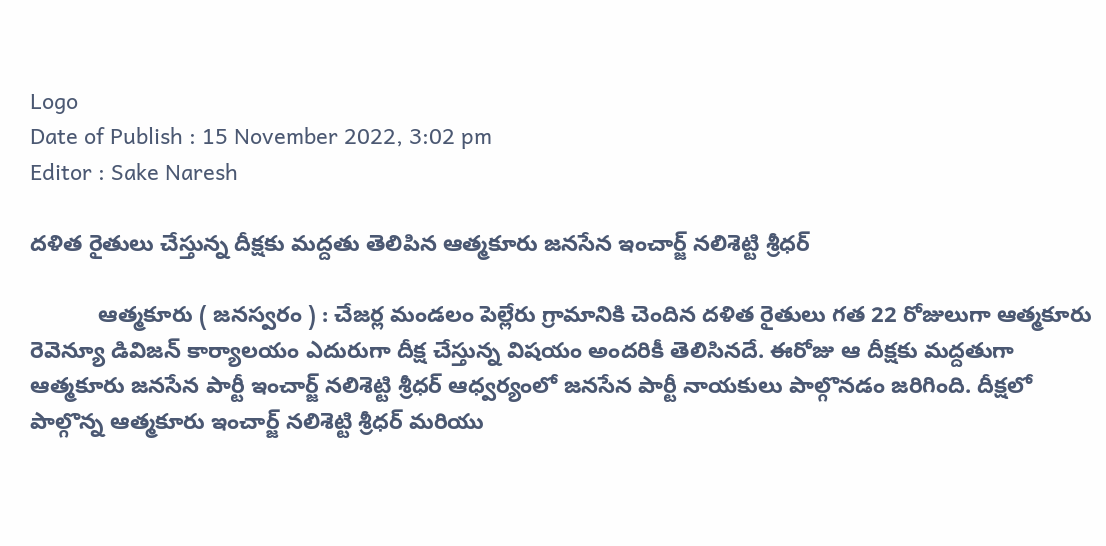Logo
Date of Publish : 15 November 2022, 3:02 pm
Editor : Sake Naresh

దళిత రైతులు చేస్తున్న దీక్షకు మద్దతు తెలిపిన ఆత్మకూరు జనసేన ఇంచార్జ్ నలిశెట్టి శ్రీధర్

           ఆత్మకూరు ( జనస్వరం ) : చేజర్ల మండలం పెల్లేరు గ్రామానికి చెందిన దళిత రైతులు గత 22 రోజులుగా ఆత్మకూరు రెవెన్యూ డివిజన్ కార్యాలయం ఎదురుగా దీక్ష చేస్తున్న విషయం అందరికీ తెలిసినదే. ఈరోజు ఆ దీక్షకు మద్దతుగా ఆత్మకూరు జనసేన పార్టీ ఇంచార్జ్ నలిశెట్టి శ్రీధర్ ఆధ్వర్యంలో జనసేన పార్టీ నాయకులు పాల్గొనడం జరిగింది. దీక్షలో పాల్గొన్న ఆత్మకూరు ఇంచార్జ్ నలిశెట్టి శ్రీధర్ మరియు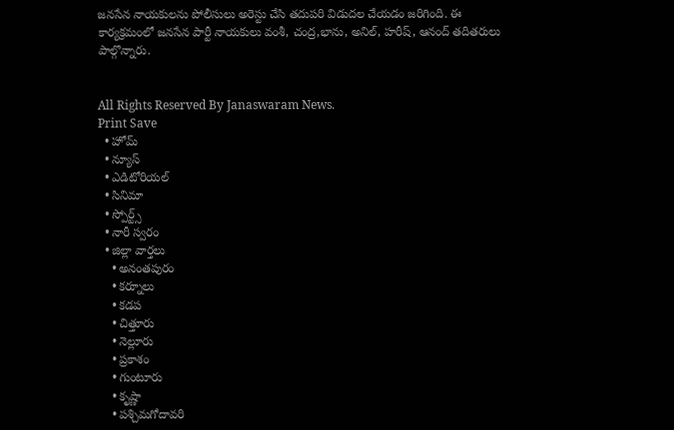జనసేన నాయకులను పోలీసులు అరెస్టు చేసి తదుపరి విడుదల చేయడం జరిగింది. ఈ కార్యక్రమంలో జనసేన పార్టీ నాయకులు వంశీ, చంద్ర,భాను, అనిల్, హరీష్, ఆనంద్ తదితరులు పాల్గొన్నారు.


All Rights Reserved By Janaswaram News.
Print Save
  • హోమ్
  • న్యూస్
  • ఎడిటోరియల్
  • సినిమా
  • స్పోర్ట్స్
  • నారీ స్వరం
  • జిల్లా వార్తలు
    • అనంతపురం
    • కర్నూలు
    • కడప
    • చిత్తూరు
    • నెల్లూరు
    • ప్రకాశం
    • గుంటూరు
    • కృష్ణా
    • పశ్చిమగోదావరి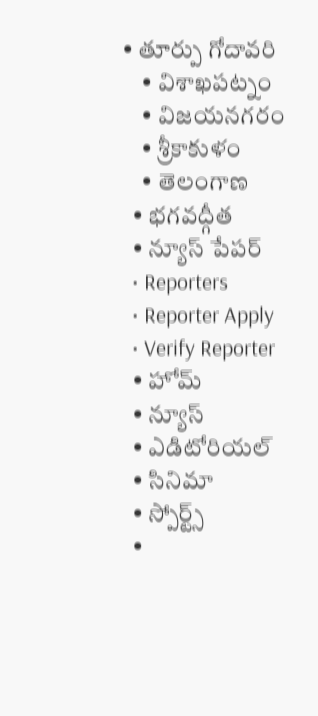• తూర్పు గోదావరి
    • విశాఖపట్నం
    • విజయనగరం
    • శ్రీకాకుళం
    • తెలంగాణ
  • భగవద్గీత
  • న్యూస్ పేపర్
  • Reporters
  • Reporter Apply
  • Verify Reporter
  • హోమ్
  • న్యూస్
  • ఎడిటోరియల్
  • సినిమా
  • స్పోర్ట్స్
  •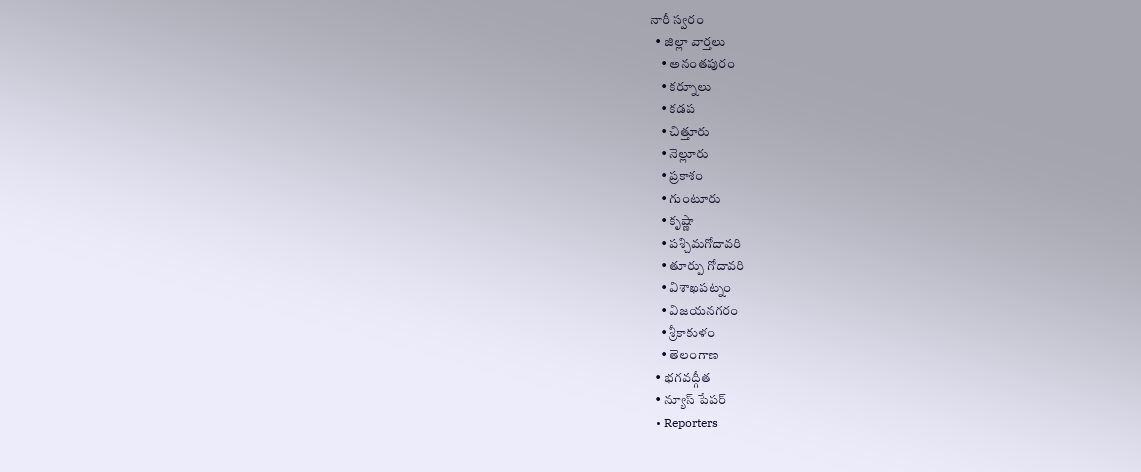నారీ స్వరం
  • జిల్లా వార్తలు
    • అనంతపురం
    • కర్నూలు
    • కడప
    • చిత్తూరు
    • నెల్లూరు
    • ప్రకాశం
    • గుంటూరు
    • కృష్ణా
    • పశ్చిమగోదావరి
    • తూర్పు గోదావరి
    • విశాఖపట్నం
    • విజయనగరం
    • శ్రీకాకుళం
    • తెలంగాణ
  • భగవద్గీత
  • న్యూస్ పేపర్
  • Reporters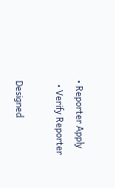• Reporter Apply
  • Verify Reporter

Designed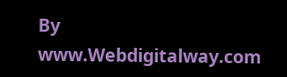By www.Webdigitalway.com